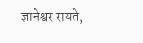ज्ञानेश्वर रायते,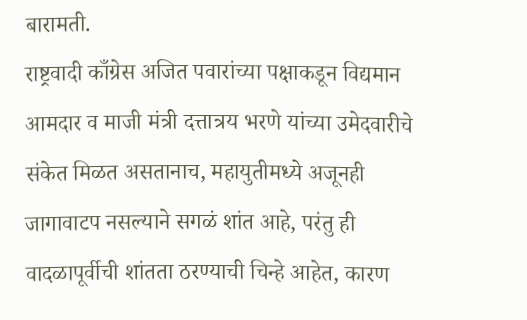बारामती.
राष्ट्रवादी काँग्रेस अजित पवारांच्या पक्षाकडून विद्यमान आमदार व माजी मंत्री दत्तात्रय भरणे यांच्या उमेदवारीचे संकेत मिळत असतानाच, महायुतीमध्ये अजूनही जागावाटप नसल्याने सगळं शांत आहे, परंतु ही वादळापूर्वीची शांतता ठरण्याची चिन्हे आहेत, कारण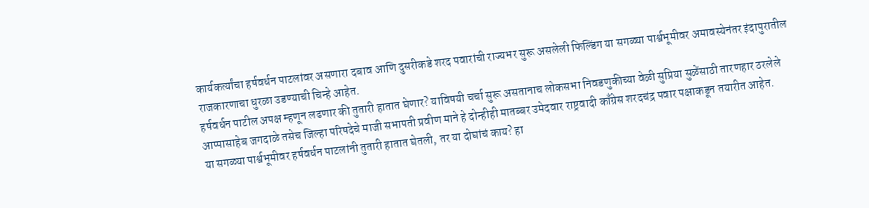कार्यकर्त्यांचा हर्षवर्धन पाटलांवर असणारा दबाव आणि दुसरीकडे शरद पवारांची राज्यभर सुरू असलेली फिल्डिंग या सगळ्या पार्श्वभूमीवर अमावस्येनंतर इंदापुरातील राजकारणाचा धुरळा उडण्याची चिन्हे आहेत.
हर्षवर्धन पाटील अपक्ष म्हणून लढणार की तुतारी हातात घेणार? याविषयी चर्चा सुरू असतानाच लोकसभा निवडणुकीच्या वेळी सुप्रिया सुळेंसाठी तारणहार ठरलेले आप्पासाहेब जगदाळे तसेच जिल्हा परिषदेचे माजी सभापती प्रवीण माने हे दोन्हीही मातब्बर उमेदवार राष्ट्रवादी काँग्रेस शरदचंद्र पवार पक्षाकडून तयारीत आहेत.
या सगळ्या पार्श्वभूमीवर हर्षवर्धन पाटलांनी तुतारी हातात घेतली, तर या दोघांचं काय? हा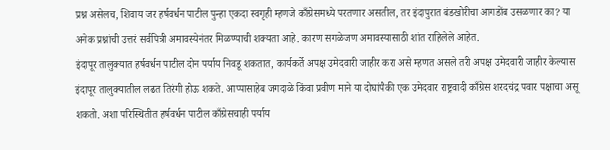प्रश्न असेलच, शिवाय जर हर्षवर्धन पाटील पुन्हा एकदा स्वगृही म्हणजे काँग्रेसमध्ये परतणार असतील, तर इंदापुरात बंडखोरीचा आगडोंब उसळणार का? या अनेक प्रश्नांची उत्तरं सर्वपित्री अमावस्येनंतर मिळण्याची शक्यता आहे. कारण सगळेजण अमावस्यासाठी शांत राहिलेले आहेत.
इंदापूर तालुक्यात हर्षवर्धन पाटील दोन पर्याय निवडू शकतात, कार्यकर्ते अपक्ष उमेदवारी जाहीर करा असे म्हणत असले तरी अपक्ष उमेदवारी जाहीर केल्यास इंदापूर तालुक्यातील लढत तिरंगी होऊ शकते. आप्पासाहेब जगदाळे किंवा प्रवीण माने या दोघांपैकी एक उमेदवार राष्ट्रवादी काँग्रेस शरदचंद्र पवार पक्षाचा असू शकतो. अशा परिस्थितीत हर्षवर्धन पाटील काँग्रेसचाही पर्याय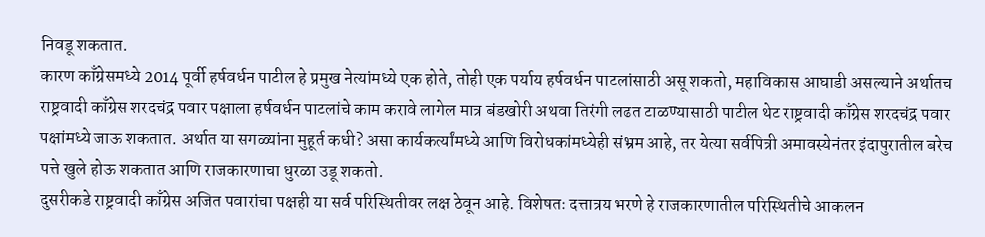निवडू शकतात.
कारण काँग्रेसमध्ये 2014 पूर्वी हर्षवर्धन पाटील हे प्रमुख नेत्यांमध्ये एक होते, तोही एक पर्याय हर्षवर्धन पाटलांसाठी असू शकतो, महाविकास आघाडी असल्याने अर्थातच राष्ट्रवादी काँग्रेस शरदचंद्र पवार पक्षाला हर्षवर्धन पाटलांचे काम करावे लागेल मात्र बंडखोरी अथवा तिरंगी लढत टाळण्यासाठी पाटील थेट राष्ट्रवादी काँग्रेस शरदचंद्र पवार पक्षांमध्ये जाऊ शकतात. अर्थात या सगळ्यांना मुहूर्त कधी? असा कार्यकर्त्यांमध्ये आणि विरोधकांमध्येही संभ्रम आहे, तर येत्या सर्वपित्री अमावस्येनंतर इंदापुरातील बरेच पत्ते खुले होऊ शकतात आणि राजकारणाचा धुरळा उडू शकतो.
दुसरीकडे राष्ट्रवादी काँग्रेस अजित पवारांचा पक्षही या सर्व परिस्थितीवर लक्ष ठेवून आहे. विशेषतः दत्तात्रय भरणे हे राजकारणातील परिस्थितीचे आकलन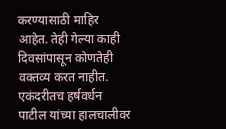करण्यासाठी माहिर आहेत. तेही गेल्या काही दिवसांपासून कोणतेही वक्तव्य करत नाहीत. एकंदरीतच हर्षवर्धन पाटील यांच्या हालचालीवर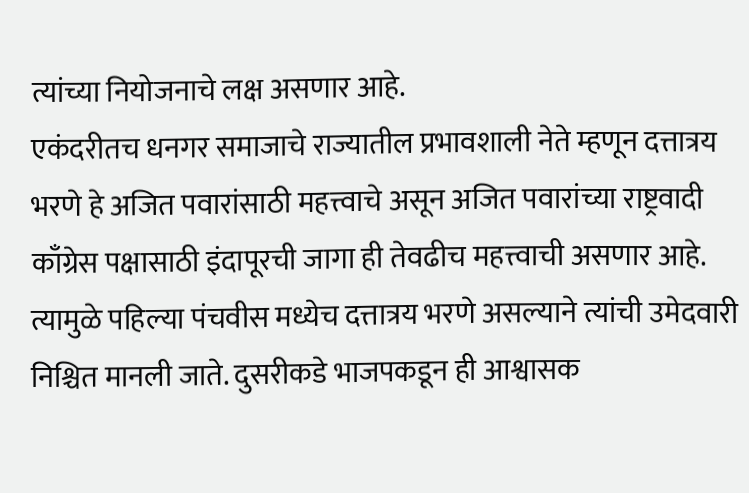त्यांच्या नियोजनाचे लक्ष असणार आहे.
एकंदरीतच धनगर समाजाचे राज्यातील प्रभावशाली नेते म्हणून दत्तात्रय भरणे हे अजित पवारांसाठी महत्त्वाचे असून अजित पवारांच्या राष्ट्रवादी काँग्रेस पक्षासाठी इंदापूरची जागा ही तेवढीच महत्त्वाची असणार आहे. त्यामुळे पहिल्या पंचवीस मध्येच दत्तात्रय भरणे असल्याने त्यांची उमेदवारी निश्चित मानली जाते. दुसरीकडे भाजपकडून ही आश्वासक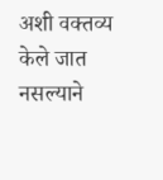अशी वक्तव्य केले जात नसल्याने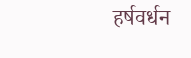हर्षवर्धन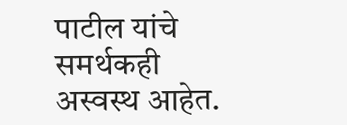पाटील यांचे समर्थकही अस्वस्थ आहेत.